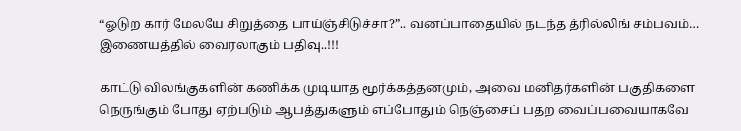“ஓடுற கார் மேலயே சிறுத்தை பாய்ஞ்சிடுச்சா?”.. வனப்பாதையில் நடந்த த்ரில்லிங் சம்பவம்… இணையத்தில் வைரலாகும் பதிவு..!!!

காட்டு விலங்குகளின் கணிக்க முடியாத மூர்க்கத்தனமும், அவை மனிதர்களின் பகுதிகளை நெருங்கும் போது ஏற்படும் ஆபத்துகளும் எப்போதும் நெஞ்சைப் பதற வைப்பவையாகவே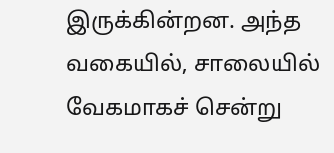இருக்கின்றன. அந்த வகையில், சாலையில் வேகமாகச் சென்று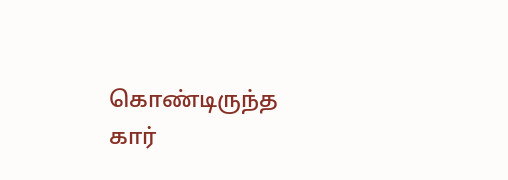கொண்டிருந்த கார்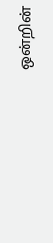ஒன்றின்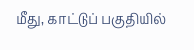மீது, காட்டுப் பகுதியில்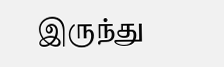இருந்து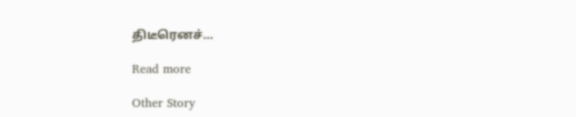திடீரெனச்…

Read more

Other Story